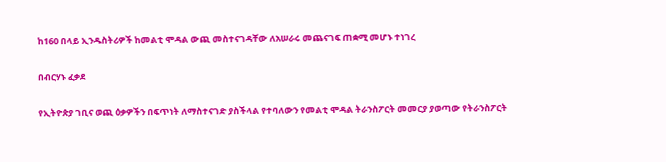ከ160 በላይ ኢንዱስትሪዎች ከመልቲ ሞዳል ውጪ መስተናገዳቸው ለአሠራሩ መጨናገፍ ጠቋሚ መሆኑ ተነገረ

በብርሃኑ ፈቃደ

የኢትዮጵያ ገቢና ወጪ ዕቃዎችን በፍጥነት ለማስተናገድ ያስችላል የተባለውን የመልቲ ሞዳል ትራንስፖርት መመርያ ያወጣው የትራንስፖርት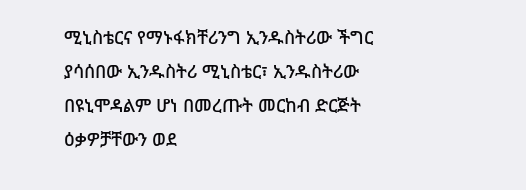ሚኒስቴርና የማኑፋክቸሪንግ ኢንዱስትሪው ችግር ያሳሰበው ኢንዱስትሪ ሚኒስቴር፣ ኢንዱስትሪው በዩኒሞዳልም ሆነ በመረጡት መርከብ ድርጅት  ዕቃዎቻቸውን ወደ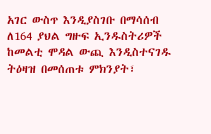አገር ውስጥ እንዲያስገቡ በማሳሰብ ለ164 ያህል ግዙፍ ኢንዱስትሪዎች ከመልቲ ሞዳል ውጪ እንዲስተናገዱ ትዕዛዝ በመሰጠቱ ምክንያት፣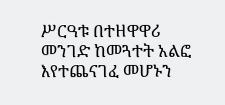ሥርዓቱ በተዘዋዋሪ መንገድ ከመጓተት አልፎ እየተጨናገፈ መሆኑን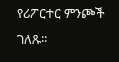የሪፖርተር ምንጮች ገለጹ፡፡